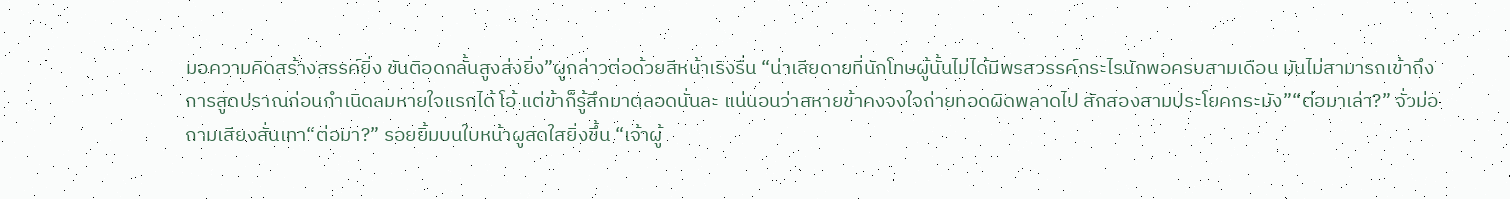มอความคิดสร้างสรรค์ยิ่ง ขันติอดกลั้นสูงส่งยิ่ง”ผูกล่าวต่อด้วยสีหน้าเริงรื่น “น่าเสียดายที่นักโทษผู้นั้นไม่ได้มีพรสวรรค์กระไรนักพอครบสามเดือน มันไม่สามารถเข้าถึงการสูดปราณก่อนกำเนิดลมหายใจแรกได้ โอ้ แต่ข้าก็รู้สึกมาตลอดนั่นละ แน่นอนว่าสหายข้าคงจงใจถ่ายทอดผิดพลาดไป สักสองสามประโยคกระมัง”“ต่อมาเล่า?” จั่วม่อถามเสียงสั่นเทา“ต่อมา?” รอยยิ้มบนใบหน้าผูสดใสยิ่งขึ้น “เจ้าผู้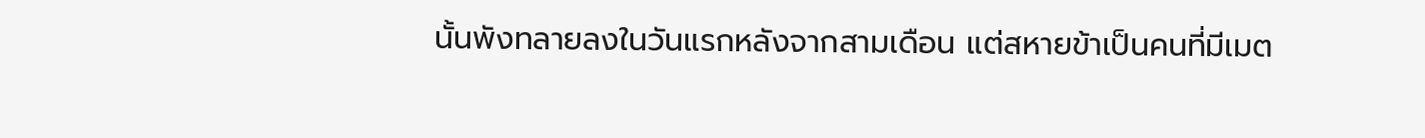นั้นพังทลายลงในวันแรกหลังจากสามเดือน แต่สหายข้าเป็นคนที่มีเมต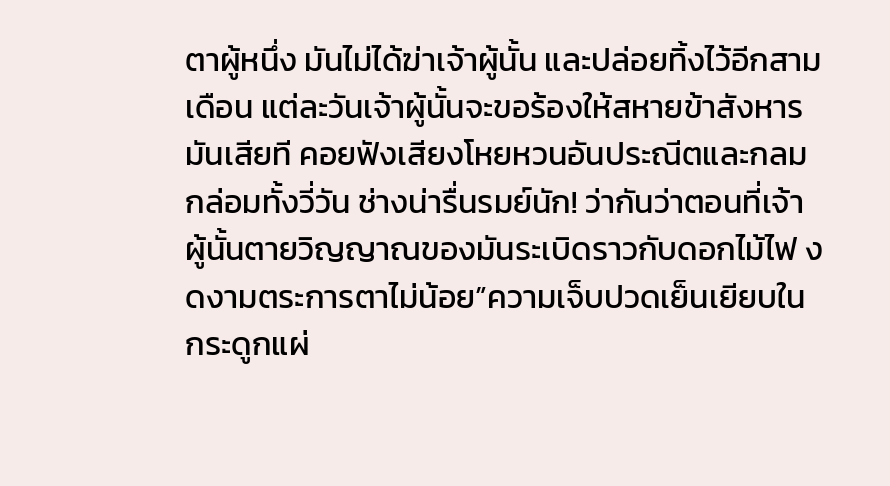ตาผู้หนึ่ง มันไม่ได้ฆ่าเจ้าผู้นั้น และปล่อยทิ้งไว้อีกสามเดือน แต่ละวันเจ้าผู้นั้นจะขอร้องให้สหายข้าสังหารมันเสียที คอยฟังเสียงโหยหวนอันประณีตและกลมกล่อมทั้งวี่วัน ช่างน่ารื่นรมย์นัก! ว่ากันว่าตอนที่เจ้าผู้นั้นตายวิญญาณของมันระเบิดราวกับดอกไม้ไฟ งดงามตระการตาไม่น้อย”ความเจ็บปวดเย็นเยียบในกระดูกแผ่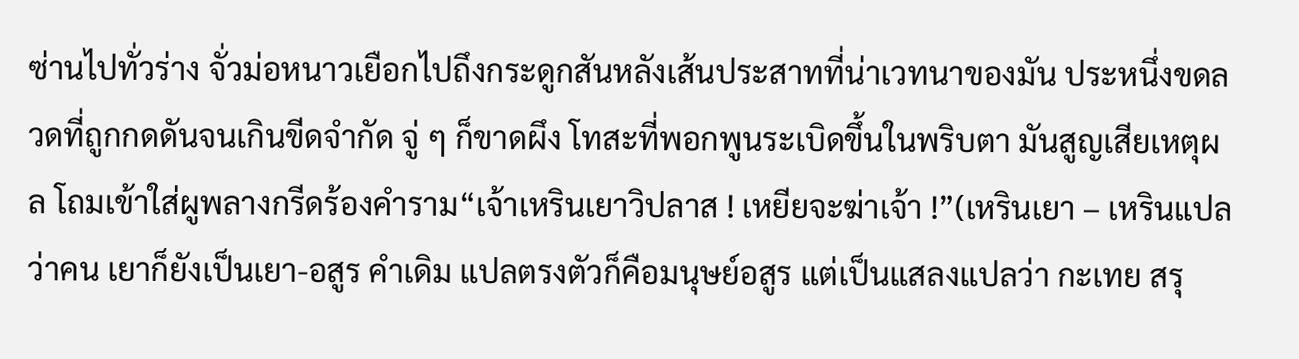ซ่านไปทั่วร่าง จั่วม่อหนาวเยือกไปถึงกระดูกสันหลังเส้นประสาทที่น่าเวทนาของมัน ประหนึ่งขดลวดที่ถูกกดดันจนเกินขีดจำกัด จู่ ๆ ก็ขาดผึง โทสะที่พอกพูนระเบิดขึ้นในพริบตา มันสูญเสียเหตุผล โถมเข้าใส่ผูพลางกรีดร้องคำราม“เจ้าเหรินเยาวิปลาส ! เหยียจะฆ่าเจ้า !”(เหรินเยา – เหรินแปลว่าคน เยาก็ยังเป็นเยา-อสูร คำเดิม แปลตรงตัวก็คือมนุษย์อสูร แต่เป็นแสลงแปลว่า กะเทย สรุ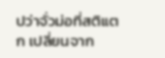ปว่าจั่วม่อที่สติแตก เปลี่ยนจาก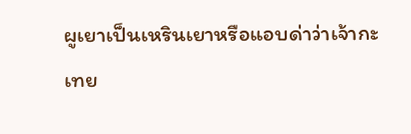ผูเยาเป็นเหรินเยาหรือแอบด่าว่าเจ้ากะเทย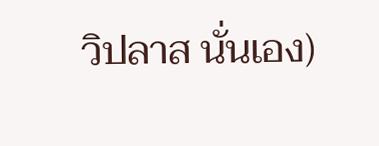วิปลาส นั่นเอง)